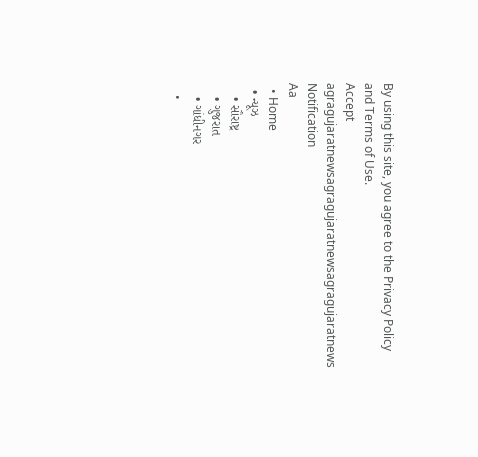By using this site, you agree to the Privacy Policy and Terms of Use.
Accept
agragujaratnewsagragujaratnewsagragujaratnews
Notification
Aa
  • Home
  • ન્યૂઝ
    • સૌરાષ્ટ્ર
    • ગુજરાત
    • ગાંધીનગર
    •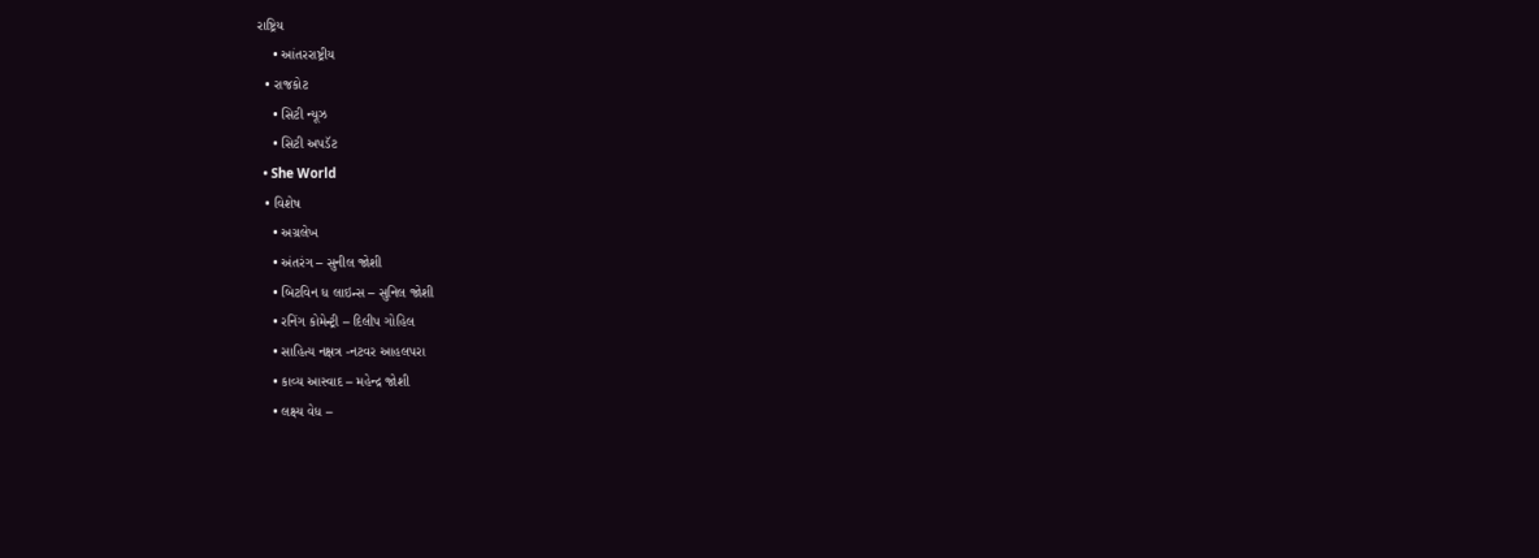રાષ્ટ્રિય
    • આંતરરાષ્ટ્રીય
  • રાજકોટ
    • સિટી ન્યૂઝ
    • સિટી અપડૅટ
  • She World
  • વિશેષ
    • અગ્રલેખ
    • અંતરંગ – સુનીલ જોશી
    • બિટવિન ધ લાઇન્સ – સુનિલ જોશી
    • રનિંગ કોમેન્ટ્રી – દિલીપ ગોહિલ
    • સાહિત્ય નક્ષત્ર -નટવર આહલપરા
    • કાવ્ય આસ્વાદ – મહેન્દ્ર જોશી
    • લક્ષ્ય વેધ –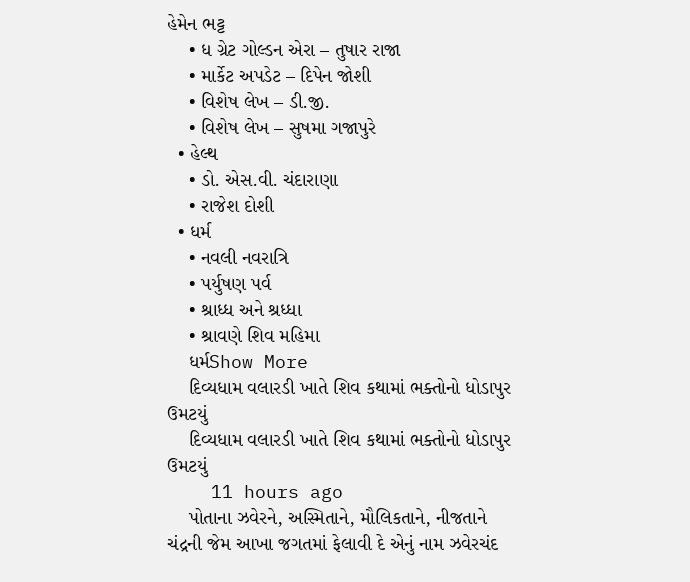હેમેન ભટ્ટ
    • ધ ગ્રેટ ગોલ્ડન એરા – તુષાર રાજા
    • માર્કેટ અપડેટ – દિપેન જોશી
    • વિશેષ લેખ – ડી.જી.
    • વિશેષ લેખ – સુષમા ગજાપુરે
  • હેલ્થ
    • ડો. એસ.વી. ચંદારાણા
    • રાજેશ દોશી
  • ધર્મ
    • નવલી નવરાત્રિ
    • પર્યુષણ પર્વ
    • શ્રાધ્ધ અને શ્રધ્ધા
    • શ્રાવણે શિવ મહિમા
    ધર્મShow More
    દિવ્યધામ વલારડી ખાતે શિવ કથામાં ભક્તોનો ધોડાપુર ઉમટયું
    દિવ્યધામ વલારડી ખાતે શિવ કથામાં ભક્તોનો ધોડાપુર ઉમટયું
    11 hours ago
    પોતાના ઝવેરને, અસ્મિતાને, મૌલિકતાને, નીજતાને ચંદ્રની જેમ આખા જગતમાં ફેલાવી દે એનું નામ ઝવેરચંદ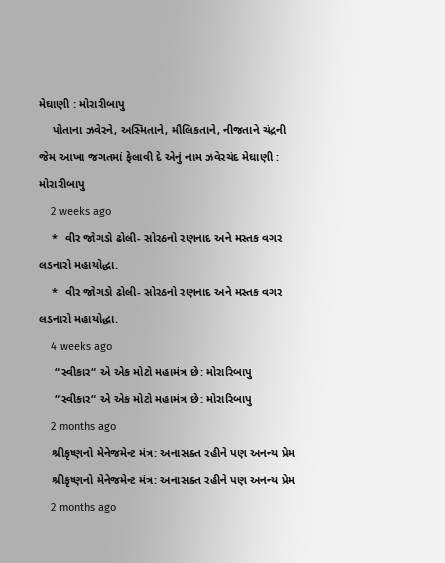મેઘાણી : મોરારીબાપુ
    પોતાના ઝવેરને, અસ્મિતાને, મૌલિકતાને, નીજતાને ચંદ્રની જેમ આખા જગતમાં ફેલાવી દે એનું નામ ઝવેરચંદ મેઘાણી : મોરારીબાપુ
    2 weeks ago
    *  વીર જોગડો ઢોલી- સોરઠનો રણનાદ અને મસ્તક વગર લડનારો મહાયોદ્ધા.
    *  વીર જોગડો ઢોલી- સોરઠનો રણનાદ અને મસ્તક વગર લડનારો મહાયોદ્ધા.
    4 weeks ago
     “સ્વીકાર“ એ એક મોટો મહામંત્ર છે: મોરારિબાપુ
     “સ્વીકાર“ એ એક મોટો મહામંત્ર છે: મોરારિબાપુ
    2 months ago
    શ્રીકૃષ્ણનો મેનેજમેન્ટ મંત્ર: અનાસક્ત રહીને પણ અનન્ય પ્રેમ
    શ્રીકૃષ્ણનો મેનેજમેન્ટ મંત્ર: અનાસક્ત રહીને પણ અનન્ય પ્રેમ
    2 months ago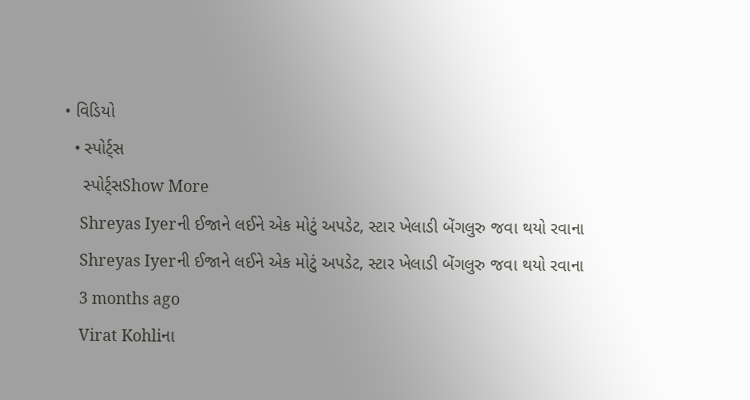• વિડિયો
  • સ્પોર્ટ્સ
    સ્પોર્ટ્સShow More
    Shreyas Iyerની ઈજાને લઈને એક મોટું અપડેટ, સ્ટાર ખેલાડી બેંગલુરુ જવા થયો રવાના
    Shreyas Iyerની ઈજાને લઈને એક મોટું અપડેટ, સ્ટાર ખેલાડી બેંગલુરુ જવા થયો રવાના
    3 months ago
    Virat Kohliના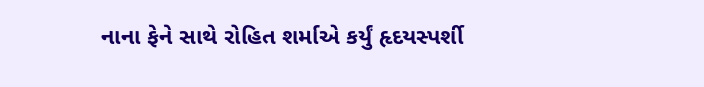નાના ફેને સાથે રોહિત શર્માએ કર્યું હૃદયસ્પર્શી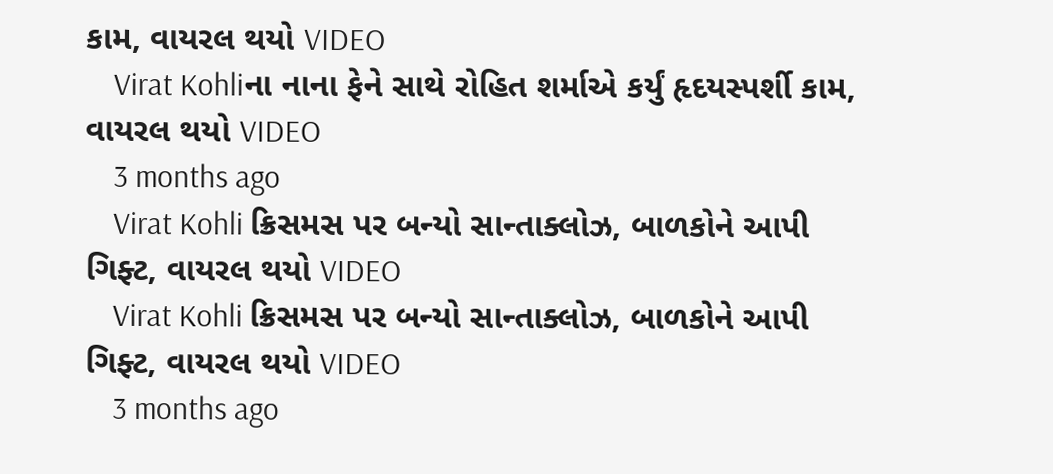કામ, વાયરલ થયો VIDEO
    Virat Kohliના નાના ફેને સાથે રોહિત શર્માએ કર્યું હૃદયસ્પર્શી કામ, વાયરલ થયો VIDEO
    3 months ago
    Virat Kohli ક્રિસમસ પર બન્યો સાન્તાક્લોઝ, બાળકોને આપી ગિફ્ટ, વાયરલ થયો VIDEO
    Virat Kohli ક્રિસમસ પર બન્યો સાન્તાક્લોઝ, બાળકોને આપી ગિફ્ટ, વાયરલ થયો VIDEO
    3 months ago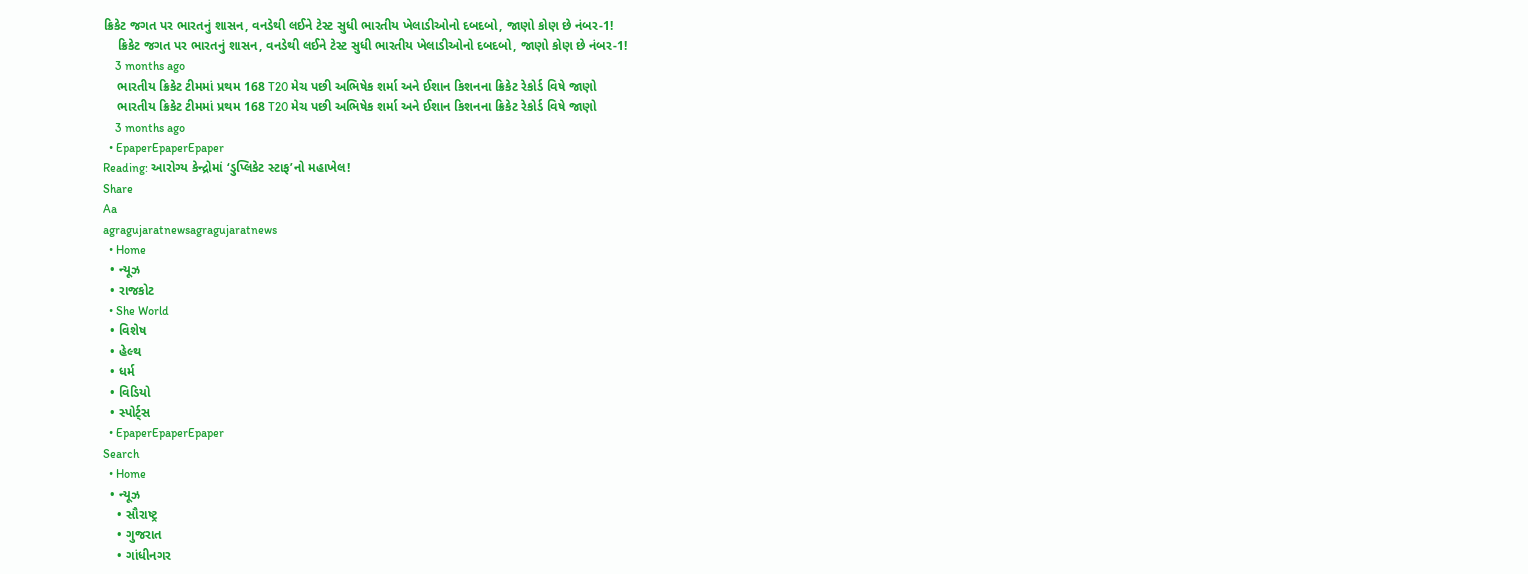ક્રિકેટ જગત પર ભારતનું શાસન, વનડેથી લઈને ટેસ્ટ સુધી ભારતીય ખેલાડીઓનો દબદબો, જાણો કોણ છે નંબર-1!
    ક્રિકેટ જગત પર ભારતનું શાસન, વનડેથી લઈને ટેસ્ટ સુધી ભારતીય ખેલાડીઓનો દબદબો, જાણો કોણ છે નંબર-1!
    3 months ago
    ભારતીય ક્રિકેટ ટીમમાં પ્રથમ 168 T20 મેચ પછી અભિષેક શર્મા અને ઈશાન કિશનના ક્રિકેટ રેકોર્ડ વિષે જાણો
    ભારતીય ક્રિકેટ ટીમમાં પ્રથમ 168 T20 મેચ પછી અભિષેક શર્મા અને ઈશાન કિશનના ક્રિકેટ રેકોર્ડ વિષે જાણો
    3 months ago
  • EpaperEpaperEpaper
Reading: આરોગ્ય કેન્દ્રોમાં ‘ડુપ્લિકેટ સ્ટાફ’નો મહાખેલ!
Share
Aa
agragujaratnewsagragujaratnews
  • Home
  • ન્યૂઝ
  • રાજકોટ
  • She World
  • વિશેષ
  • હેલ્થ
  • ધર્મ
  • વિડિયો
  • સ્પોર્ટ્સ
  • EpaperEpaperEpaper
Search
  • Home
  • ન્યૂઝ
    • સૌરાષ્ટ્ર
    • ગુજરાત
    • ગાંધીનગર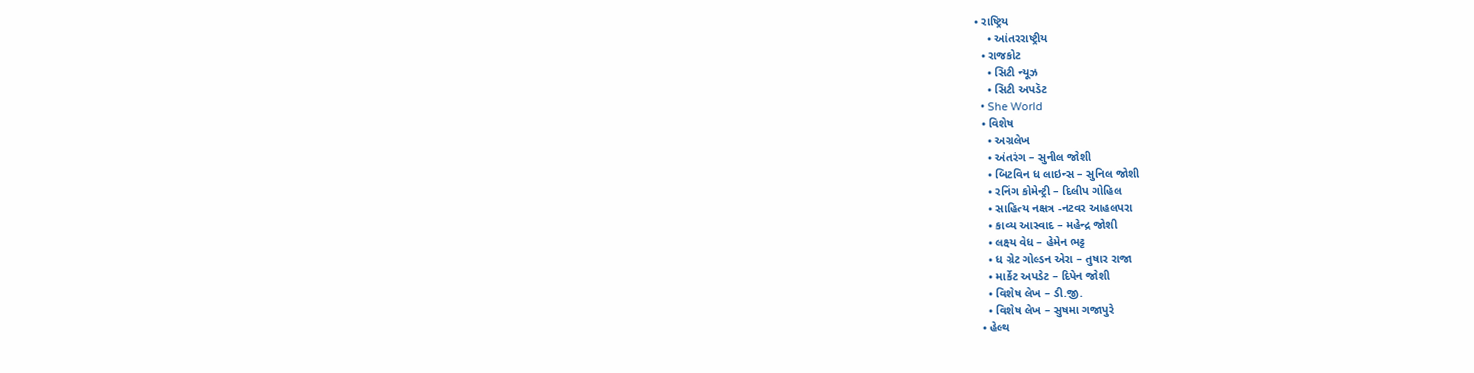• રાષ્ટ્રિય
    • આંતરરાષ્ટ્રીય
  • રાજકોટ
    • સિટી ન્યૂઝ
    • સિટી અપડૅટ
  • She World
  • વિશેષ
    • અગ્રલેખ
    • અંતરંગ – સુનીલ જોશી
    • બિટવિન ધ લાઇન્સ – સુનિલ જોશી
    • રનિંગ કોમેન્ટ્રી – દિલીપ ગોહિલ
    • સાહિત્ય નક્ષત્ર -નટવર આહલપરા
    • કાવ્ય આસ્વાદ – મહેન્દ્ર જોશી
    • લક્ષ્ય વેધ – હેમેન ભટ્ટ
    • ધ ગ્રેટ ગોલ્ડન એરા – તુષાર રાજા
    • માર્કેટ અપડેટ – દિપેન જોશી
    • વિશેષ લેખ – ડી.જી.
    • વિશેષ લેખ – સુષમા ગજાપુરે
  • હેલ્થ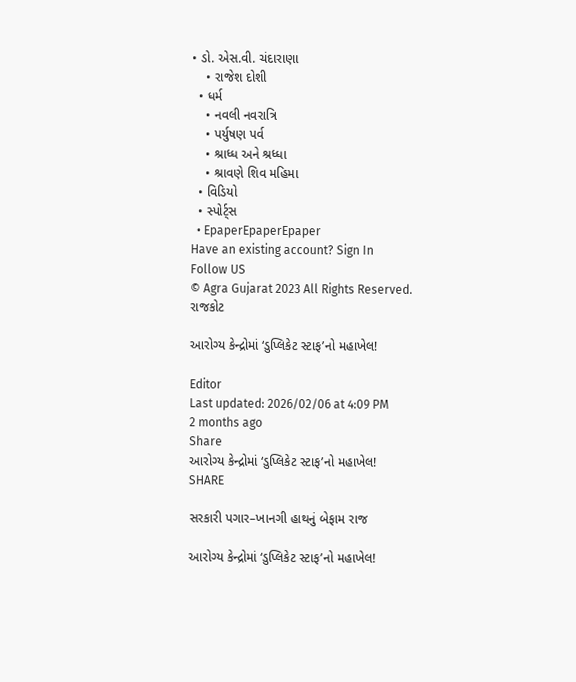• ડો. એસ.વી. ચંદારાણા
    • રાજેશ દોશી
  • ધર્મ
    • નવલી નવરાત્રિ
    • પર્યુષણ પર્વ
    • શ્રાધ્ધ અને શ્રધ્ધા
    • શ્રાવણે શિવ મહિમા
  • વિડિયો
  • સ્પોર્ટ્સ
  • EpaperEpaperEpaper
Have an existing account? Sign In
Follow US
© Agra Gujarat 2023 All Rights Reserved.
રાજકોટ

આરોગ્ય કેન્દ્રોમાં ‘ડુપ્લિકેટ સ્ટાફ’નો મહાખેલ!

Editor
Last updated: 2026/02/06 at 4:09 PM
2 months ago
Share
આરોગ્ય કેન્દ્રોમાં ‘ડુપ્લિકેટ સ્ટાફ’નો મહાખેલ!
SHARE

સરકારી પગાર–ખાનગી હાથનું બેફામ રાજ

આરોગ્ય કેન્દ્રોમાં ‘ડુપ્લિકેટ સ્ટાફ’નો મહાખેલ!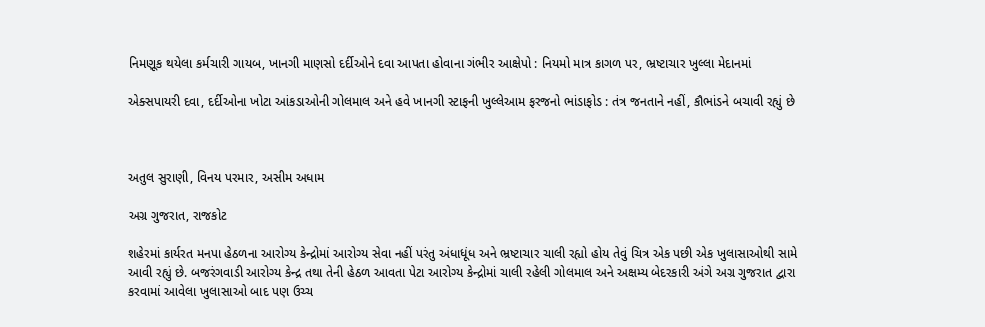નિમણૂક થયેલા કર્મચારી ગાયબ, ખાનગી માણસો દર્દીઓને દવા આપતા હોવાના ગંભીર આક્ષેપો : નિયમો માત્ર કાગળ પર, ભ્રષ્ટાચાર ખુલ્લા મેદાનમાં

એક્સપાયરી દવા, દર્દીઓના ખોટા આંકડાઓની ગોલમાલ અને હવે ખાનગી સ્ટાફની ખુલ્લેઆમ ફરજનો ભાંડાફોડ : તંત્ર જનતાને નહીં, કૌભાંડને બચાવી રહ્યું છે



અતુલ સુરાણી, વિનય પરમાર, અસીમ અધામ

અગ્ર ગુજરાત, રાજકોટ

શહેરમાં કાર્યરત મનપા હેઠળના આરોગ્ય કેન્દ્રોમાં આરોગ્ય સેવા નહીં પરંતુ અંધાધૂંધ અને ભ્રષ્ટાચાર ચાલી રહ્યો હોય તેવું ચિત્ર એક પછી એક ખુલાસાઓથી સામે આવી રહ્યું છે. બજરંગવાડી આરોગ્ય કેન્દ્ર તથા તેની હેઠળ આવતા પેટા આરોગ્ય કેન્દ્રોમાં ચાલી રહેલી ગોલમાલ અને અક્ષમ્ય બેદરકારી અંગે અગ્ર ગુજરાત દ્વારા કરવામાં આવેલા ખુલાસાઓ બાદ પણ ઉચ્ચ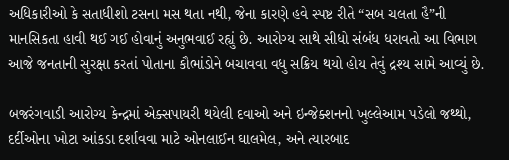અધિકારીઓ કે સતાધીશો ટસના મસ થતા નથી, જેના કારણે હવે સ્પષ્ટ રીતે “સબ ચલતા હૈ”ની માનસિકતા હાવી થઈ ગઈ હોવાનું અનુભવાઈ રહ્યું છે. આરોગ્ય સાથે સીધો સંબંધ ધરાવતો આ વિભાગ આજે જનતાની સુરક્ષા કરતાં પોતાના કૌભાંડોને બચાવવા વધુ સક્રિય થયો હોય તેવું દ્રશ્ય સામે આવ્યું છે.

બજરંગવાડી આરોગ્ય કેન્દ્રમાં એક્સપાયરી થયેલી દવાઓ અને ઇન્જેક્શનનો ખુલ્લેઆમ પડેલો જથ્થો, દર્દીઓના ખોટા આંકડા દર્શાવવા માટે ઓનલાઈન ઘાલમેલ, અને ત્યારબાદ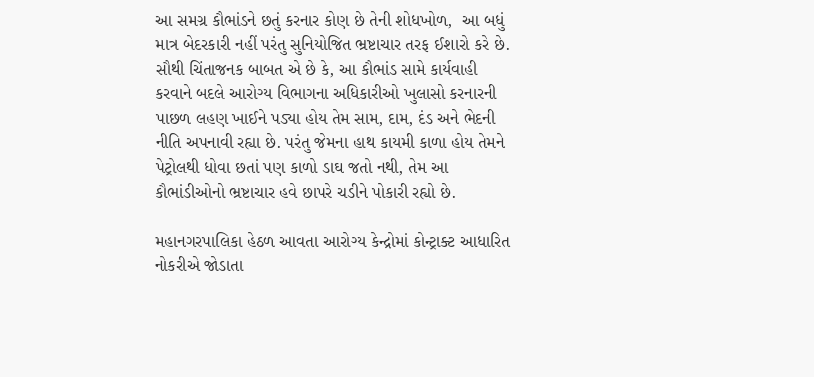આ સમગ્ર કૌભાંડને છતું કરનાર કોણ છે તેની શોધખોળ,  આ બધું માત્ર બેદરકારી નહીં પરંતુ સુનિયોજિત ભ્રષ્ટાચાર તરફ ઈશારો કરે છે. સૌથી ચિંતાજનક બાબત એ છે કે, આ કૌભાંડ સામે કાર્યવાહી કરવાને બદલે આરોગ્ય વિભાગના અધિકારીઓ ખુલાસો કરનારની પાછળ લહણ ખાઈને પડ્યા હોય તેમ સામ, દામ, દંડ અને ભેદની નીતિ અપનાવી રહ્યા છે. પરંતુ જેમના હાથ કાયમી કાળા હોય તેમને પેટ્રોલથી ધોવા છતાં પણ કાળો ડાઘ જતો નથી, તેમ આ કૌભાંડીઓનો ભ્રષ્ટાચાર હવે છાપરે ચડીને પોકારી રહ્યો છે.

મહાનગરપાલિકા હેઠળ આવતા આરોગ્ય કેન્દ્રોમાં કોન્ટ્રાક્ટ આધારિત નોકરીએ જોડાતા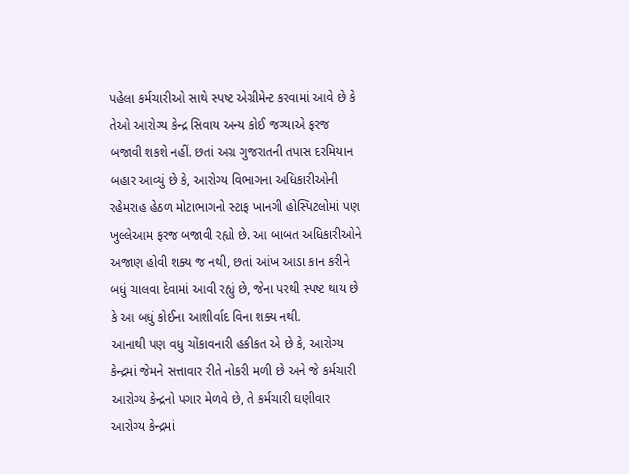પહેલા કર્મચારીઓ સાથે સ્પષ્ટ એગ્રીમેન્ટ કરવામાં આવે છે કે તેઓ આરોગ્ય કેન્દ્ર સિવાય અન્ય કોઈ જગ્યાએ ફરજ બજાવી શકશે નહીં. છતાં અગ્ર ગુજરાતની તપાસ દરમિયાન બહાર આવ્યું છે કે, આરોગ્ય વિભાગના અધિકારીઓની રહેમરાહ હેઠળ મોટાભાગનો સ્ટાફ ખાનગી હોસ્પિટલોમાં પણ ખુલ્લેઆમ ફરજ બજાવી રહ્યો છે. આ બાબત અધિકારીઓને અજાણ હોવી શક્ય જ નથી, છતાં આંખ આડા કાન કરીને બધું ચાલવા દેવામાં આવી રહ્યું છે, જેના પરથી સ્પષ્ટ થાય છે કે આ બધું કોઈના આશીર્વાદ વિના શક્ય નથી.
આનાથી પણ વધુ ચોંકાવનારી હકીકત એ છે કે, આરોગ્ય કેન્દ્રમાં જેમને સત્તાવાર રીતે નોકરી મળી છે અને જે કર્મચારી આરોગ્ય કેન્દ્રનો પગાર મેળવે છે, તે કર્મચારી ઘણીવાર આરોગ્ય કેન્દ્રમાં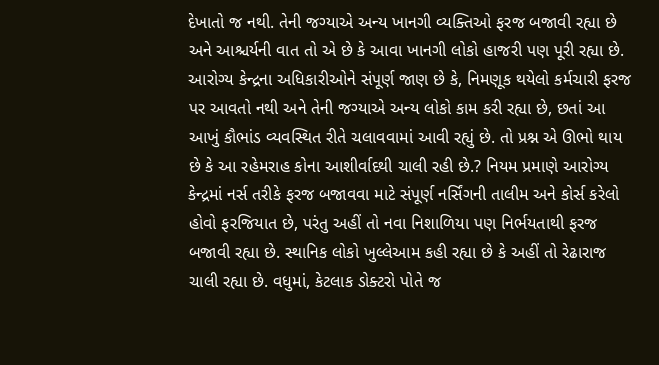દેખાતો જ નથી. તેની જગ્યાએ અન્ય ખાનગી વ્યક્તિઓ ફરજ બજાવી રહ્યા છે અને આશ્ચર્યની વાત તો એ છે કે આવા ખાનગી લોકો હાજરી પણ પૂરી રહ્યા છે. આરોગ્ય કેન્દ્રના અધિકારીઓને સંપૂર્ણ જાણ છે કે, નિમણૂક થયેલો કર્મચારી ફરજ પર આવતો નથી અને તેની જગ્યાએ અન્ય લોકો કામ કરી રહ્યા છે, છતાં આ આખું કૌભાંડ વ્યવસ્થિત રીતે ચલાવવામાં આવી રહ્યું છે. તો પ્રશ્ન એ ઊભો થાય છે કે આ રહેમરાહ કોના આશીર્વાદથી ચાલી રહી છે.? નિયમ પ્રમાણે આરોગ્ય કેન્દ્રમાં નર્સ તરીકે ફરજ બજાવવા માટે સંપૂર્ણ નર્સિંગની તાલીમ અને કોર્સ કરેલો હોવો ફરજિયાત છે, પરંતુ અહીં તો નવા નિશાળિયા પણ નિર્ભયતાથી ફરજ બજાવી રહ્યા છે. સ્થાનિક લોકો ખુલ્લેઆમ કહી રહ્યા છે કે અહીં તો રેઢારાજ ચાલી રહ્યા છે. વધુમાં, કેટલાક ડોક્ટરો પોતે જ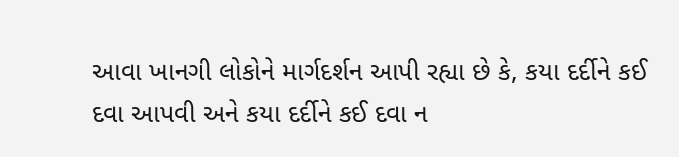આવા ખાનગી લોકોને માર્ગદર્શન આપી રહ્યા છે કે, કયા દર્દીને કઈ દવા આપવી અને કયા દર્દીને કઈ દવા ન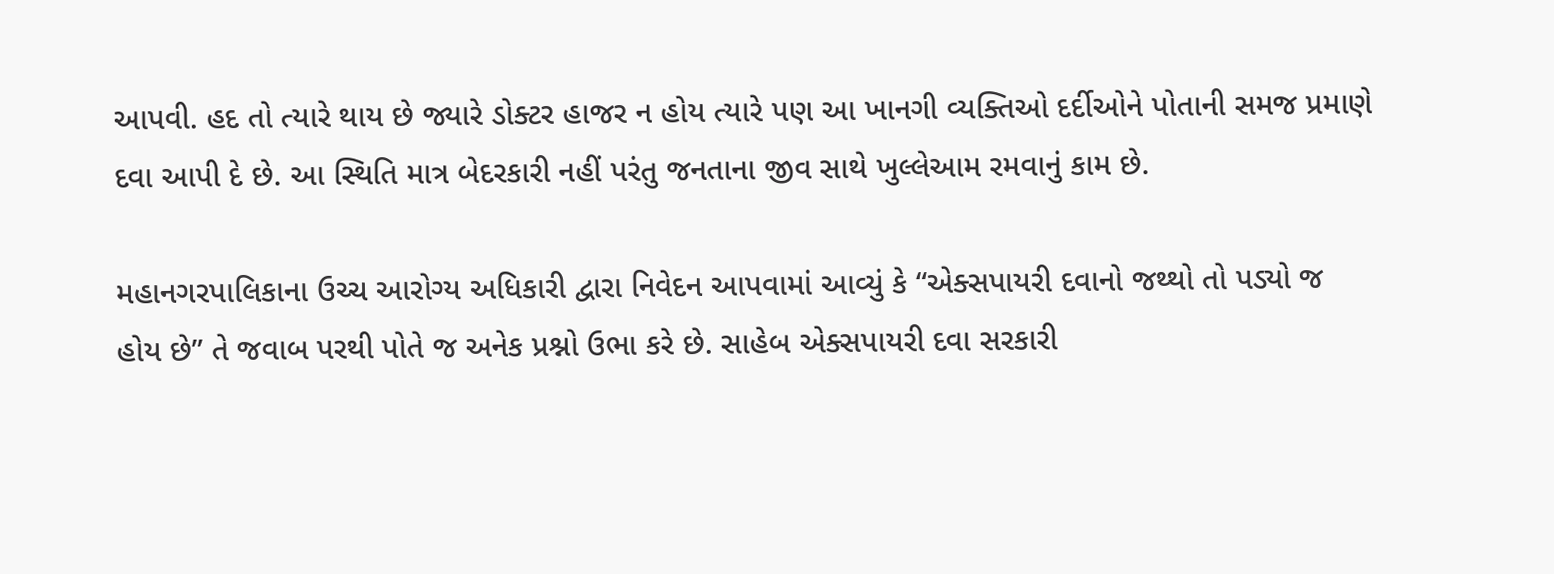આપવી. હદ તો ત્યારે થાય છે જ્યારે ડોક્ટર હાજર ન હોય ત્યારે પણ આ ખાનગી વ્યક્તિઓ દર્દીઓને પોતાની સમજ પ્રમાણે દવા આપી દે છે. આ સ્થિતિ માત્ર બેદરકારી નહીં પરંતુ જનતાના જીવ સાથે ખુલ્લેઆમ રમવાનું કામ છે.

મહાનગરપાલિકાના ઉચ્ચ આરોગ્ય અધિકારી દ્વારા નિવેદન આપવામાં આવ્યું કે “એક્સપાયરી દવાનો જથ્થો તો પડ્યો જ હોય છે” તે જવાબ પરથી પોતે જ અનેક પ્રશ્નો ઉભા કરે છે. સાહેબ એક્સપાયરી દવા સરકારી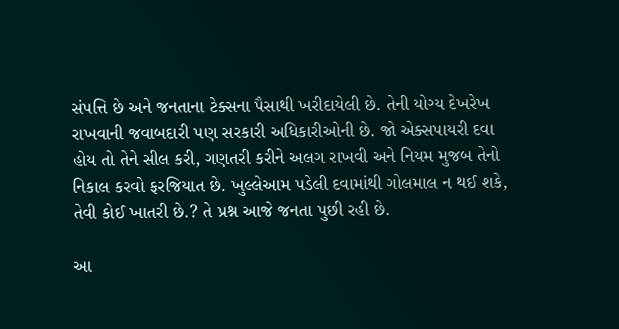સંપત્તિ છે અને જનતાના ટેક્સના પૈસાથી ખરીદાયેલી છે. તેની યોગ્ય દેખરેખ રાખવાની જવાબદારી પણ સરકારી અધિકારીઓની છે. જો એક્સપાયરી દવા હોય તો તેને સીલ કરી, ગણતરી કરીને અલગ રાખવી અને નિયમ મુજબ તેનો નિકાલ કરવો ફરજિયાત છે. ખુલ્લેઆમ પડેલી દવામાંથી ગોલમાલ ન થઈ શકે, તેવી કોઈ ખાતરી છે.? તે પ્રશ્ન આજે જનતા પુછી રહી છે.

આ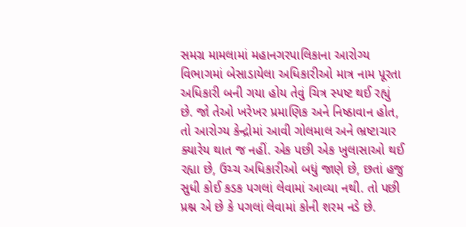સમગ્ર મામલામાં મહાનગરપાલિકાના આરોગ્ય વિભાગમાં બેસાડાયેલા અધિકારીઓ માત્ર નામ પૂરતા અધિકારી બની ગયા હોય તેવું ચિત્ર સ્પષ્ટ થઈ રહ્યું છે. જો તેઓ ખરેખર પ્રમાણિક અને નિષ્ઠાવાન હોત, તો આરોગ્ય કેન્દ્રોમાં આવી ગોલમાલ અને ભ્રષ્ટાચાર ક્યારેય થાત જ નહીં. એક પછી એક ખુલાસાઓ થઈ રહ્યા છે, ઉચ્ચ અધિકારીઓ બધું જાણે છે, છતાં હજુ સુધી કોઈ કડક પગલાં લેવામાં આવ્યા નથી. તો પછી પ્રશ્ન એ છે કે પગલાં લેવામાં કોની શરમ નડે છે.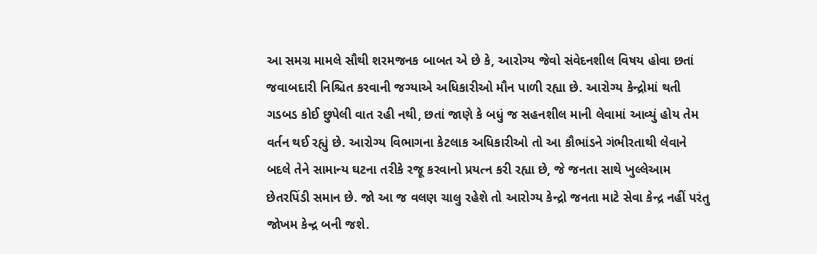આ સમગ્ર મામલે સૌથી શરમજનક બાબત એ છે કે, આરોગ્ય જેવો સંવેદનશીલ વિષય હોવા છતાં જવાબદારી નિશ્ચિત કરવાની જગ્યાએ અધિકારીઓ મૌન પાળી રહ્યા છે. આરોગ્ય કેન્દ્રોમાં થતી ગડબડ કોઈ છુપેલી વાત રહી નથી, છતાં જાણે કે બધું જ સહનશીલ માની લેવામાં આવ્યું હોય તેમ વર્તન થઈ રહ્યું છે. આરોગ્ય વિભાગના કેટલાક અધિકારીઓ તો આ કૌભાંડને ગંભીરતાથી લેવાને બદલે તેને સામાન્ય ઘટના તરીકે રજૂ કરવાનો પ્રયત્ન કરી રહ્યા છે, જે જનતા સાથે ખુલ્લેઆમ છેતરપિંડી સમાન છે. જો આ જ વલણ ચાલુ રહેશે તો આરોગ્ય કેન્દ્રો જનતા માટે સેવા કેન્દ્ર નહીં પરંતુ જોખમ કેન્દ્ર બની જશે.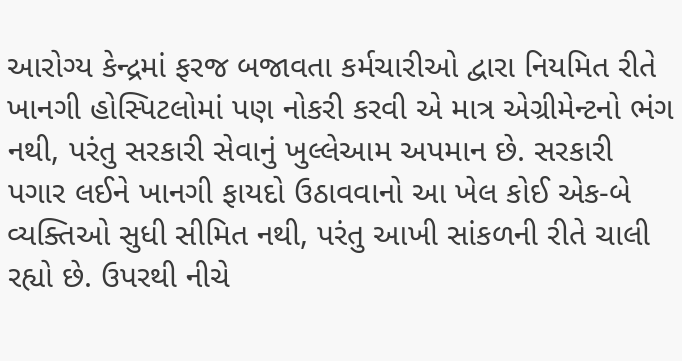આરોગ્ય કેન્દ્રમાં ફરજ બજાવતા કર્મચારીઓ દ્વારા નિયમિત રીતે ખાનગી હોસ્પિટલોમાં પણ નોકરી કરવી એ માત્ર એગ્રીમેન્ટનો ભંગ નથી, પરંતુ સરકારી સેવાનું ખુલ્લેઆમ અપમાન છે. સરકારી પગાર લઈને ખાનગી ફાયદો ઉઠાવવાનો આ ખેલ કોઈ એક-બે વ્યક્તિઓ સુધી સીમિત નથી, પરંતુ આખી સાંકળની રીતે ચાલી રહ્યો છે. ઉપરથી નીચે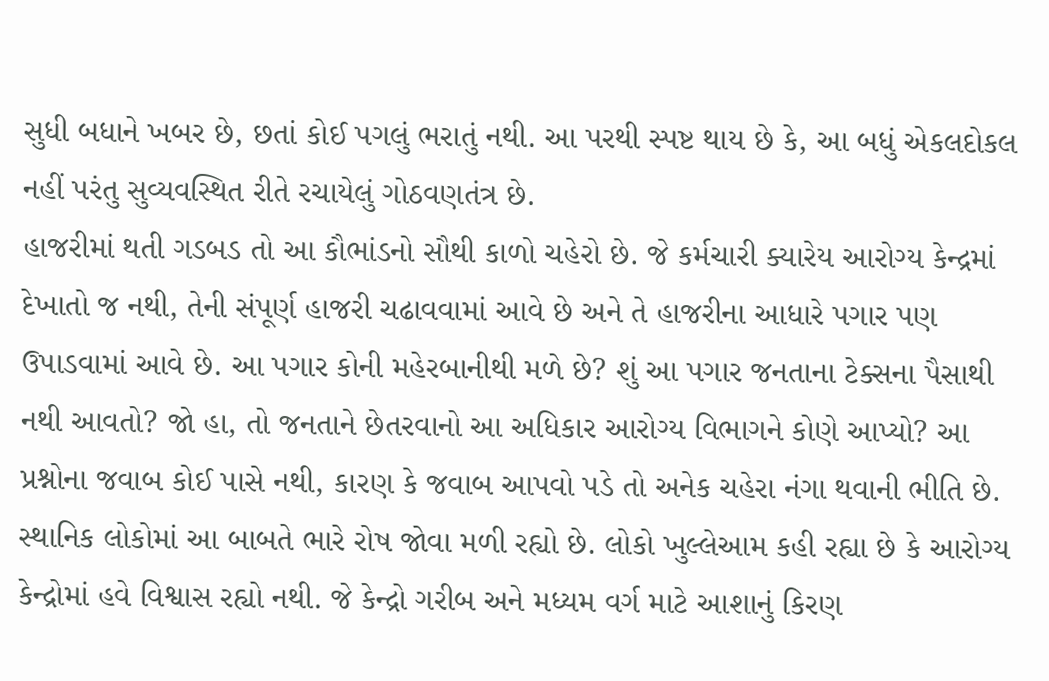સુધી બધાને ખબર છે, છતાં કોઈ પગલું ભરાતું નથી. આ પરથી સ્પષ્ટ થાય છે કે, આ બધું એકલદોકલ નહીં પરંતુ સુવ્યવસ્થિત રીતે રચાયેલું ગોઠવણતંત્ર છે.
હાજરીમાં થતી ગડબડ તો આ કૌભાંડનો સૌથી કાળો ચહેરો છે. જે કર્મચારી ક્યારેય આરોગ્ય કેન્દ્રમાં દેખાતો જ નથી, તેની સંપૂર્ણ હાજરી ચઢાવવામાં આવે છે અને તે હાજરીના આધારે પગાર પણ ઉપાડવામાં આવે છે. આ પગાર કોની મહેરબાનીથી મળે છે? શું આ પગાર જનતાના ટેક્સના પૈસાથી નથી આવતો? જો હા, તો જનતાને છેતરવાનો આ અધિકાર આરોગ્ય વિભાગને કોણે આપ્યો? આ પ્રશ્નોના જવાબ કોઈ પાસે નથી, કારણ કે જવાબ આપવો પડે તો અનેક ચહેરા નંગા થવાની ભીતિ છે.
સ્થાનિક લોકોમાં આ બાબતે ભારે રોષ જોવા મળી રહ્યો છે. લોકો ખુલ્લેઆમ કહી રહ્યા છે કે આરોગ્ય કેન્દ્રોમાં હવે વિશ્વાસ રહ્યો નથી. જે કેન્દ્રો ગરીબ અને મધ્યમ વર્ગ માટે આશાનું કિરણ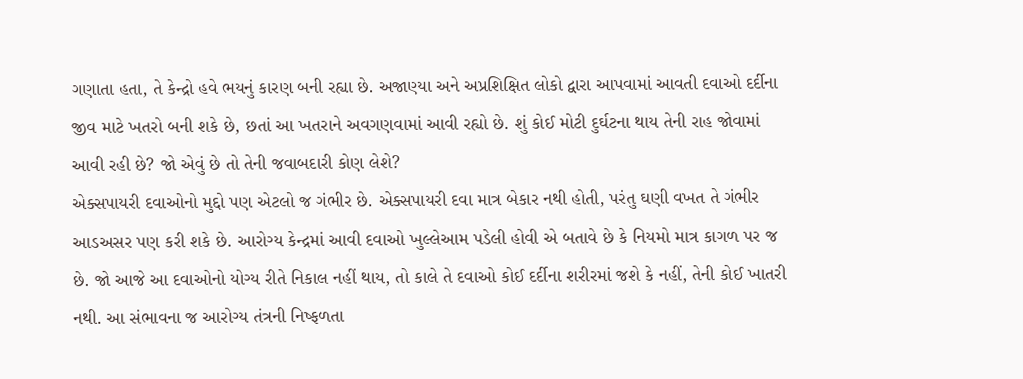ગણાતા હતા, તે કેન્દ્રો હવે ભયનું કારણ બની રહ્યા છે. અજાણ્યા અને અપ્રશિક્ષિત લોકો દ્વારા આપવામાં આવતી દવાઓ દર્દીના જીવ માટે ખતરો બની શકે છે, છતાં આ ખતરાને અવગણવામાં આવી રહ્યો છે. શું કોઈ મોટી દુર્ઘટના થાય તેની રાહ જોવામાં આવી રહી છે? જો એવું છે તો તેની જવાબદારી કોણ લેશે?
એક્સપાયરી દવાઓનો મુદ્દો પણ એટલો જ ગંભીર છે. એક્સપાયરી દવા માત્ર બેકાર નથી હોતી, પરંતુ ઘણી વખત તે ગંભીર આડઅસર પણ કરી શકે છે. આરોગ્ય કેન્દ્રમાં આવી દવાઓ ખુલ્લેઆમ પડેલી હોવી એ બતાવે છે કે નિયમો માત્ર કાગળ પર જ છે. જો આજે આ દવાઓનો યોગ્ય રીતે નિકાલ નહીં થાય, તો કાલે તે દવાઓ કોઈ દર્દીના શરીરમાં જશે કે નહીં, તેની કોઈ ખાતરી નથી. આ સંભાવના જ આરોગ્ય તંત્રની નિષ્ફળતા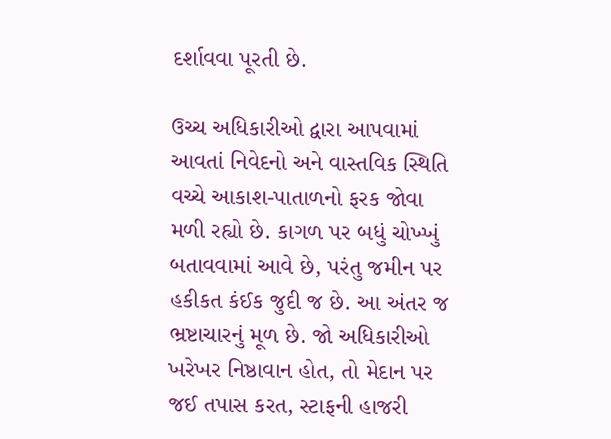દર્શાવવા પૂરતી છે.

ઉચ્ચ અધિકારીઓ દ્વારા આપવામાં આવતાં નિવેદનો અને વાસ્તવિક સ્થિતિ વચ્ચે આકાશ-પાતાળનો ફરક જોવા મળી રહ્યો છે. કાગળ પર બધું ચોખ્ખું બતાવવામાં આવે છે, પરંતુ જમીન પર હકીકત કંઈક જુદી જ છે. આ અંતર જ ભ્રષ્ટાચારનું મૂળ છે. જો અધિકારીઓ ખરેખર નિષ્ઠાવાન હોત, તો મેદાન પર જઈ તપાસ કરત, સ્ટાફની હાજરી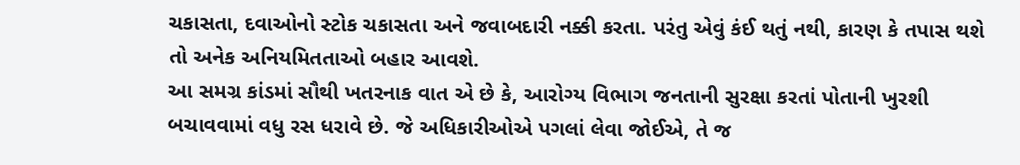ચકાસતા, દવાઓનો સ્ટોક ચકાસતા અને જવાબદારી નક્કી કરતા. પરંતુ એવું કંઈ થતું નથી, કારણ કે તપાસ થશે તો અનેક અનિયમિતતાઓ બહાર આવશે.
આ સમગ્ર કાંડમાં સૌથી ખતરનાક વાત એ છે કે, આરોગ્ય વિભાગ જનતાની સુરક્ષા કરતાં પોતાની ખુરશી બચાવવામાં વધુ રસ ધરાવે છે. જે અધિકારીઓએ પગલાં લેવા જોઈએ, તે જ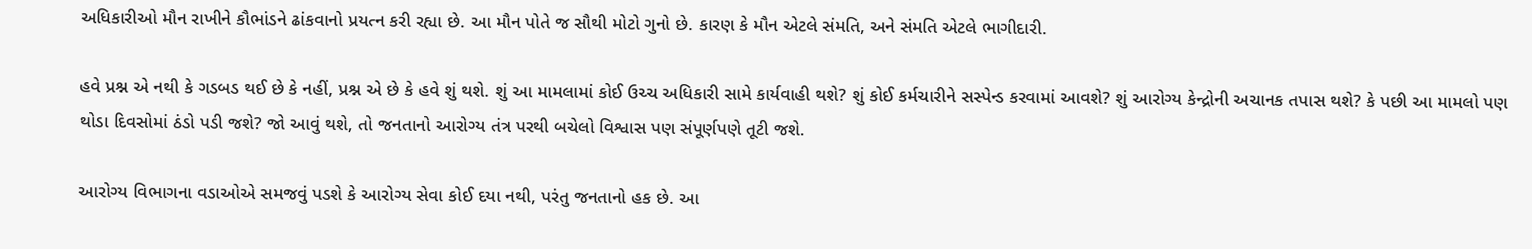અધિકારીઓ મૌન રાખીને કૌભાંડને ઢાંકવાનો પ્રયત્ન કરી રહ્યા છે. આ મૌન પોતે જ સૌથી મોટો ગુનો છે. કારણ કે મૌન એટલે સંમતિ, અને સંમતિ એટલે ભાગીદારી.

હવે પ્રશ્ન એ નથી કે ગડબડ થઈ છે કે નહીં, પ્રશ્ન એ છે કે હવે શું થશે. શું આ મામલામાં કોઈ ઉચ્ચ અધિકારી સામે કાર્યવાહી થશે? શું કોઈ કર્મચારીને સસ્પેન્ડ કરવામાં આવશે? શું આરોગ્ય કેન્દ્રોની અચાનક તપાસ થશે? કે પછી આ મામલો પણ થોડા દિવસોમાં ઠંડો પડી જશે? જો આવું થશે, તો જનતાનો આરોગ્ય તંત્ર પરથી બચેલો વિશ્વાસ પણ સંપૂર્ણપણે તૂટી જશે.

આરોગ્ય વિભાગના વડાઓએ સમજવું પડશે કે આરોગ્ય સેવા કોઈ દયા નથી, પરંતુ જનતાનો હક છે. આ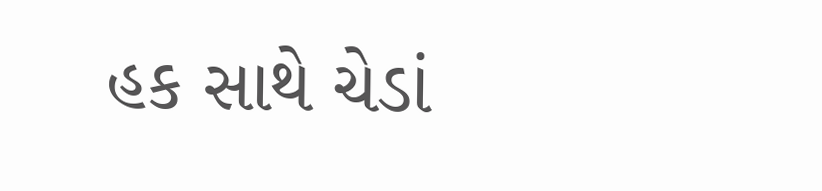હક સાથે ચેડાં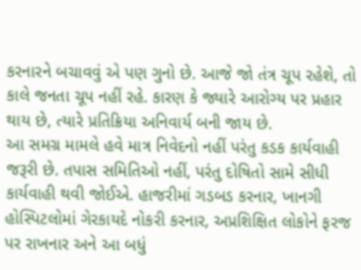કરનારને બચાવવું એ પણ ગુનો છે. આજે જો તંત્ર ચૂપ રહેશે, તો કાલે જનતા ચૂપ નહીં રહે. કારણ કે જ્યારે આરોગ્ય પર પ્રહાર થાય છે, ત્યારે પ્રતિક્રિયા અનિવાર્ય બની જાય છે.
આ સમગ્ર મામલે હવે માત્ર નિવેદનો નહીં પરંતુ કડક કાર્યવાહી જરૂરી છે. તપાસ સમિતિઓ નહીં, પરંતુ દોષિતો સામે સીધી કાર્યવાહી થવી જોઈએ. હાજરીમાં ગડબડ કરનાર, ખાનગી હોસ્પિટલોમાં ગેરકાયદે નોકરી કરનાર, અપ્રશિક્ષિત લોકોને ફરજ પર રાખનાર અને આ બધું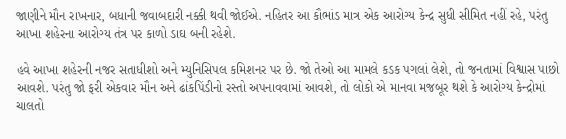જાણીને મૌન રાખનાર, બધાની જવાબદારી નક્કી થવી જોઈએ. નહિતર આ કૌભાંડ માત્ર એક આરોગ્ય કેન્દ્ર સુધી સીમિત નહીં રહે, પરંતુ આખા શહેરના આરોગ્ય તંત્ર પર કાળો ડાઘ બની રહેશે.

હવે આખા શહેરની નજર સતાધીશો અને મ્યુનિસિપલ કમિશનર પર છે. જો તેઓ આ મામલે કડક પગલાં લેશે, તો જનતામાં વિશ્વાસ પાછો આવશે. પરંતુ જો ફરી એકવાર મૌન અને ઢાંકપિંડીનો રસ્તો અપનાવવામાં આવશે, તો લોકો એ માનવા મજબૂર થશે કે આરોગ્ય કેન્દ્રોમાં ચાલતો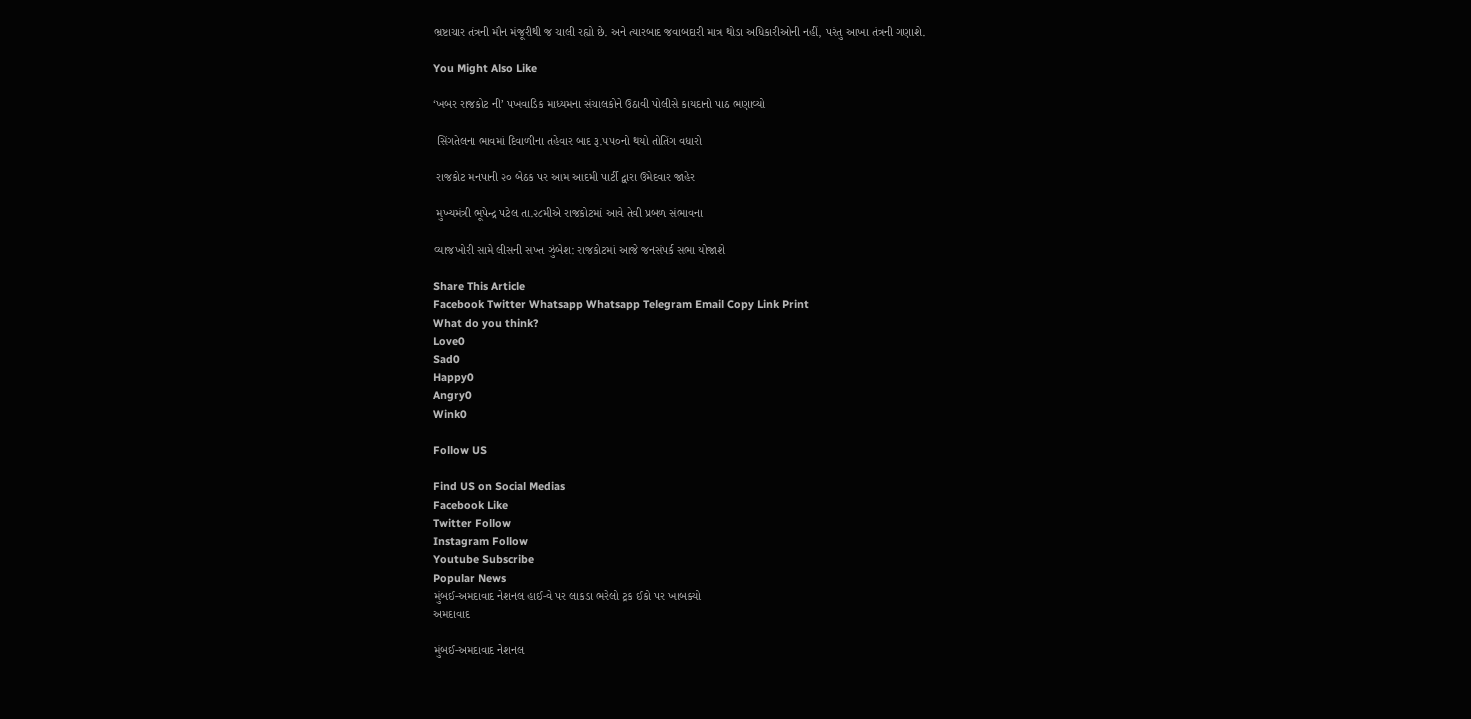ભ્રષ્ટાચાર તંત્રની મૌન મંજૂરીથી જ ચાલી રહ્યો છે. અને ત્યારબાદ જવાબદારી માત્ર થોડા અધિકારીઓની નહીં, પરંતુ આખા તંત્રની ગણાશે.

You Might Also Like

‘ખબર રાજકોટ ની’ પખવાડિક માધ્યમના સંચાલકોને ઉઠાવી પોલીસે કાયદાનો પાઠ ભણાવ્યો

 સિંગતેલના ભાવમાં દિવાળીના તહેવાર બાદ રૂ.૫૫૦નો થયો તોતિંગ વધારો

 રાજકોટ મનપાની ૨૦ બેઠક પર આમ આદમી પાર્ટી દ્વારા ઉમેદવાર જાહેર

 મુખ્યમંત્રી ભૂપેન્દ્ર પટેલ તા.૨૮મીએ રાજકોટમાં આવે તેવી પ્રબળ સંભાવના

વ્યાજખોરી સામે લીસની સખ્ત ઝુંબેશ: રાજકોટમાં આજે જનસંપર્ક સભા યોજાશે

Share This Article
Facebook Twitter Whatsapp Whatsapp Telegram Email Copy Link Print
What do you think?
Love0
Sad0
Happy0
Angry0
Wink0

Follow US

Find US on Social Medias
Facebook Like
Twitter Follow
Instagram Follow
Youtube Subscribe
Popular News
મુંબઈ-અમદાવાદ નેશનલ હાઈ-વે પર લાકડા ભરેલો ટ્રક ઈકો પર ખાબક્યો
અમદાવાદ

મુંબઈ-અમદાવાદ નેશનલ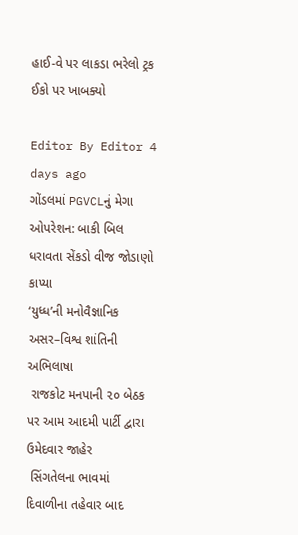હાઈ-વે પર લાકડા ભરેલો ટ્રક ઈકો પર ખાબક્યો

Editor By Editor 4 days ago
ગોંડલમાં PGVCLનું મેગા ઓપરેશન: બાકી બિલ ધરાવતા સેંકડો વીજ જોડાણો કાપ્યા
‘યુધ્ધ’ની મનોવૈજ્ઞાનિક અસર–વિશ્વ શાંતિની અભિલાષા
 રાજકોટ મનપાની ૨૦ બેઠક પર આમ આદમી પાર્ટી દ્વારા ઉમેદવાર જાહેર
 સિંગતેલના ભાવમાં દિવાળીના તહેવાર બાદ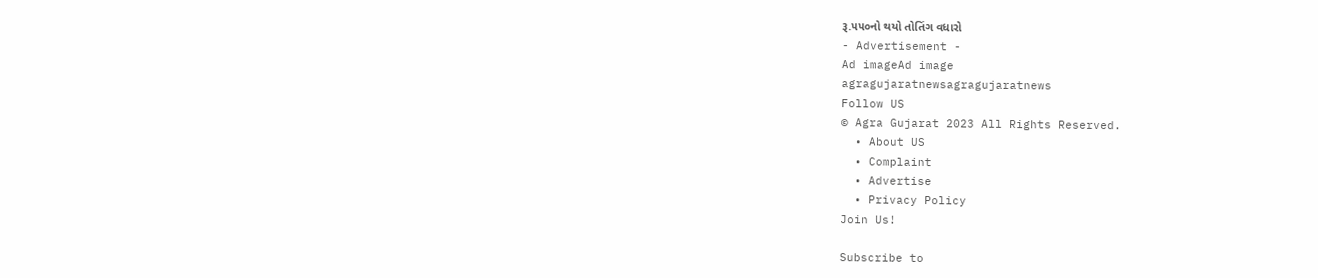રૂ.૫૫૦નો થયો તોતિંગ વધારો
- Advertisement -
Ad imageAd image
agragujaratnewsagragujaratnews
Follow US
© Agra Gujarat 2023 All Rights Reserved.
  • About US
  • Complaint
  • Advertise
  • Privacy Policy
Join Us!

Subscribe to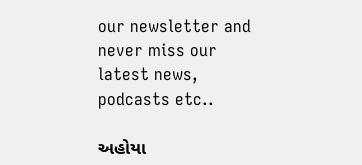our newsletter and never miss our latest news, podcasts etc..

અહોયા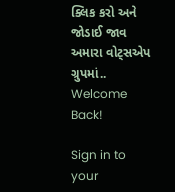ક્લિક કરો અને જોડાઈ જાવ અમારા વોટ્સએપ ગ્રુપમાં..
Welcome Back!

Sign in to your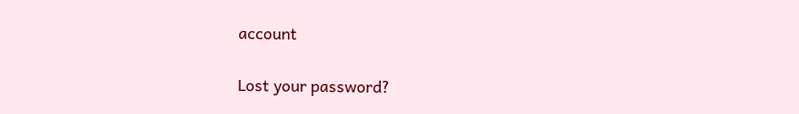account

Lost your password?